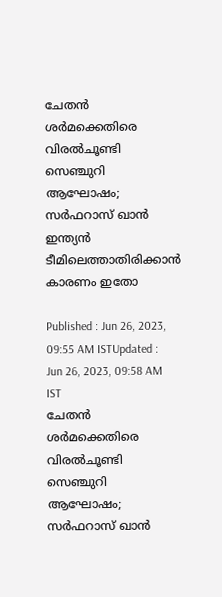ചേതന്‍ ശര്‍മക്കെതിരെ വിരല്‍ചൂണ്ടി സെഞ്ചുറി ആഘോഷം; സര്‍ഫറാസ് ഖാന്‍ ഇന്ത്യന്‍ ടീമിലെത്താതിരിക്കാന്‍ കാരണം ഇതോ

Published : Jun 26, 2023, 09:55 AM ISTUpdated : Jun 26, 2023, 09:58 AM IST
ചേതന്‍ ശര്‍മക്കെതിരെ വിരല്‍ചൂണ്ടി സെഞ്ചുറി ആഘോഷം; സര്‍ഫറാസ് ഖാന്‍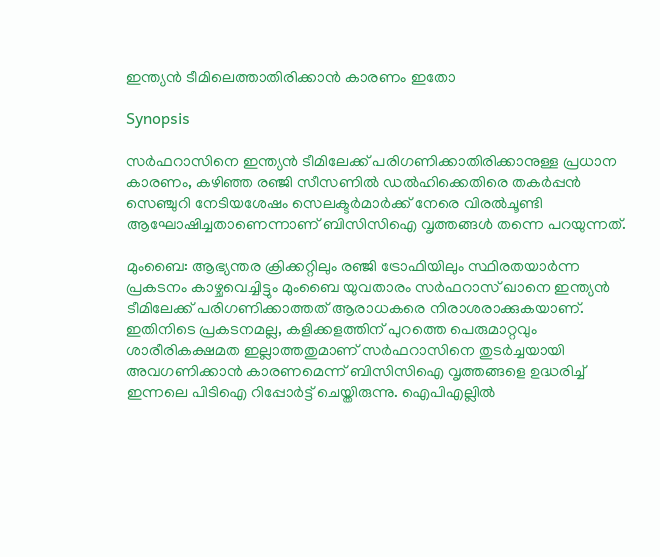ഇന്ത്യന്‍ ടീമിലെത്താതിരിക്കാന്‍ കാരണം ഇതോ

Synopsis

സര്‍ഫറാസിനെ ഇന്ത്യന്‍ ടീമിലേക്ക് പരിഗണിക്കാതിരിക്കാനുള്ള പ്രധാന കാരണം, കഴിഞ്ഞ രഞ്ജി സീസണില്‍ ഡല്‍ഹിക്കെതിരെ തകര്‍പ്പന്‍ സെഞ്ചുറി നേടിയശേഷം സെലക്ടര്‍മാര്‍ക്ക് നേരെ വിരല്‍ചൂണ്ടി ആഘോഷിച്ചതാണെന്നാണ് ബിസിസിഐ വൃത്തങ്ങള്‍ തന്നെ പറയുന്നത്.

മുംബൈ: ആഭ്യന്തര ക്രിക്കറ്റിലും രഞ്ജി ട്രോഫിയിലും സ്ഥിരതയാര്‍ന്ന പ്രകടനം കാഴ്ചവെച്ചിട്ടും മുംബൈ യുവതാരം സര്‍ഫറാസ് ഖാനെ ഇന്ത്യന്‍ ടീമിലേക്ക് പരിഗണിക്കാത്തത് ആരാധകരെ നിരാശരാക്കുകയാണ്. ഇതിനിടെ പ്രകടനമല്ല, കളിക്കളത്തിന് പുറത്തെ പെരുമാറ്റവും ശാരീരികക്ഷമത ഇല്ലാത്തതുമാണ് സര്‍ഫറാസിനെ തുടര്‍ച്ചയായി അവഗണിക്കാന്‍ കാരണമെന്ന് ബിസിസിഐ വൃത്തങ്ങളെ ഉദ്ധരിച്ച് ഇന്നലെ പിടിഐ റിപ്പോര്‍ട്ട് ചെയ്തിരുന്നു. ഐപിഎല്ലില്‍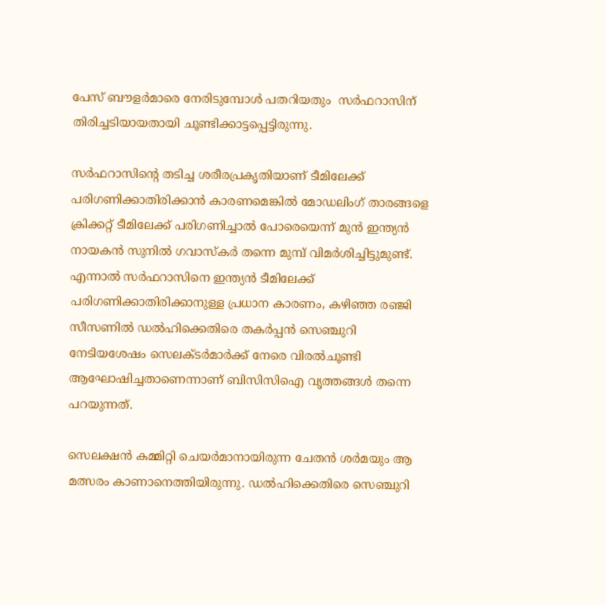പേസ് ബൗളര്‍മാരെ നേരിടുമ്പോള്‍ പതറിയതും  സര്‍ഫറാസിന് തിരിച്ചടിയായതായി ചൂണ്ടിക്കാട്ടപ്പെട്ടിരുന്നു.

സര്‍ഫറാസിന്‍റെ തടിച്ച ശരീരപ്രകൃതിയാണ് ടീമിലേക്ക് പരിഗണിക്കാതിരിക്കാന്‍ കാരണമെങ്കില്‍ മോഡലിംഗ് താരങ്ങളെ ക്രിക്കറ്റ് ടീമിലേക്ക് പരിഗണിച്ചാല്‍ പോരെയെന്ന് മുന്‍ ഇന്ത്യന്‍ നായകന്‍ സുനില്‍ ഗവാസ്കര്‍ തന്നെ മുമ്പ് വിമര്‍ശിച്ചിട്ടുമുണ്ട്. എന്നാല്‍ സര്‍ഫറാസിനെ ഇന്ത്യന്‍ ടീമിലേക്ക് പരിഗണിക്കാതിരിക്കാനുള്ള പ്രധാന കാരണം, കഴിഞ്ഞ രഞ്ജി സീസണില്‍ ഡല്‍ഹിക്കെതിരെ തകര്‍പ്പന്‍ സെഞ്ചുറി നേടിയശേഷം സെലക്ടര്‍മാര്‍ക്ക് നേരെ വിരല്‍ചൂണ്ടി ആഘോഷിച്ചതാണെന്നാണ് ബിസിസിഐ വൃത്തങ്ങള്‍ തന്നെ പറയുന്നത്.

സെലക്ഷന്‍ കമ്മിറ്റി ചെയര്‍മാനായിരുന്ന ചേതന്‍ ശര്‍മയും ആ മത്സരം കാണാനെത്തിയിരുന്നു. ഡല്‍ഹിക്കെതിരെ സെഞ്ചുറി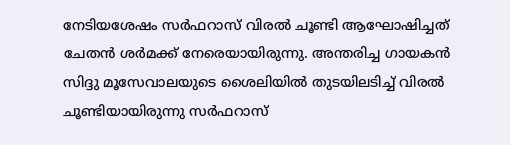നേടിയശേഷം സര്‍ഫറാസ് വിരല്‍ ചൂണ്ടി ആഘോഷിച്ചത് ചേതന്‍ ശര്‍മക്ക് നേരെയായിരുന്നു. അന്തരിച്ച ഗായകന്‍ സിദ്ദു മൂസേവാലയുടെ ശൈലിയില്‍ തുടയിലടിച്ച് വിരല്‍ ചൂണ്ടിയായിരുന്നു സര്‍ഫറാസ്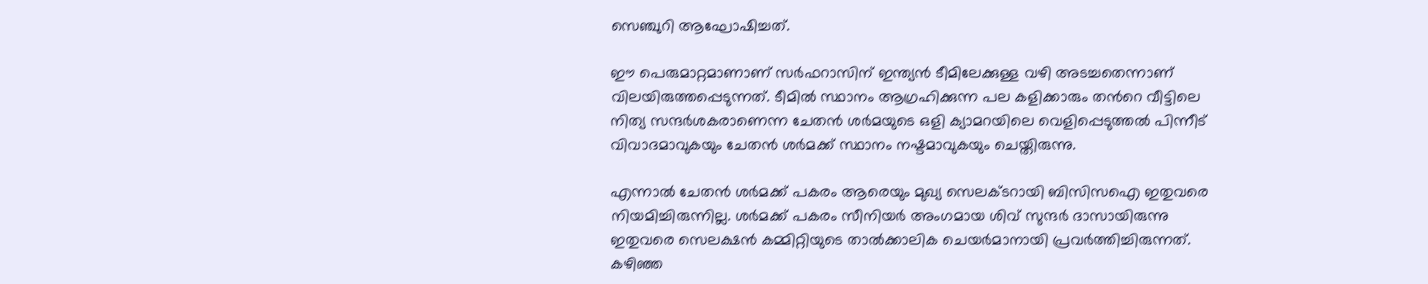സെഞ്ചുറി ആഘോഷിച്ചത്.

ഈ പെരുമാറ്റമാണാണ് സര്‍ഫറാസിന് ഇന്ത്യന്‍ ടീമിലേക്കുള്ള വഴി അടച്ചതെന്നാണ് വിലയിരുത്തപ്പെടുന്നത്. ടീമില്‍ സ്ഥാനം ആഗ്രഹിക്കുന്ന പല കളിക്കാരും തന്‍റെ വീട്ടിലെ നിത്യ സന്ദര്‍ശകരാണെന്ന ചേതന്‍ ശര്‍മയുടെ ഒളി ക്യാമറയിലെ വെളിപ്പെടുത്തല്‍ പിന്നീട് വിവാദമാവുകയും ചേതന്‍ ശര്‍മക്ക് സ്ഥാനം നഷ്ടമാവുകയും ചെയ്തിരുന്നു.

എന്നാല്‍ ചേതന്‍ ശര്‍മക്ക് പകരം ആരെയും മുഖ്യ സെലക്ടറായി ബിസിസഐ ഇതുവരെ നിയമിച്ചിരുന്നില്ല. ശര്‍മക്ക് പകരം സീനിയര്‍ അംഗമായ ശിവ് സുന്ദര്‍ ദാസായിരുന്നു ഇതുവരെ സെലക്ഷന്‍ കമ്മിറ്റിയുടെ താല്‍ക്കാലിക ചെയര്‍മാനായി പ്രവര്‍ത്തിച്ചിരുന്നത്. കഴിഞ്ഞ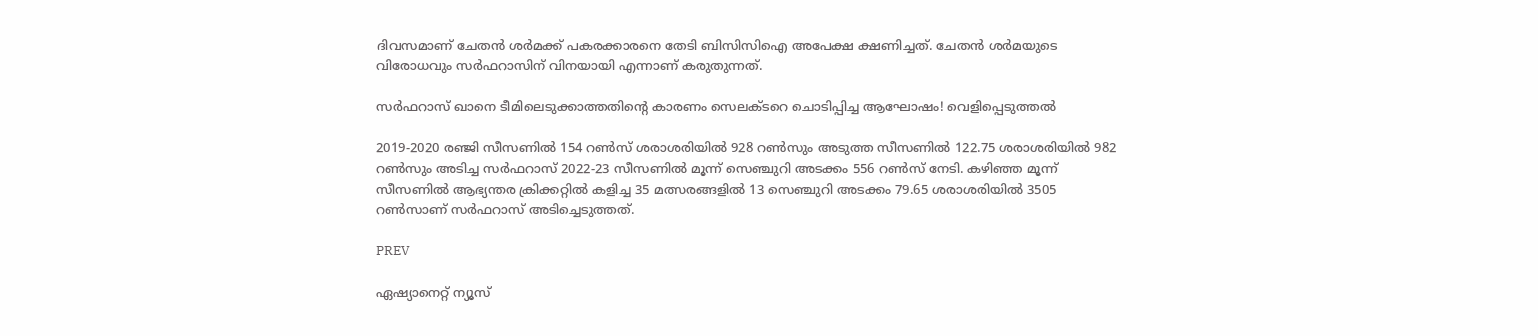ദിവസമാണ് ചേതന്‍ ശര്‍മക്ക് പകരക്കാരനെ തേടി ബിസിസിഐ അപേക്ഷ ക്ഷണിച്ചത്. ചേതന്‍ ശര്‍മയുടെ വിരോധവും സര്‍ഫറാസിന് വിനയായി എന്നാണ് കരുതുന്നത്.

സർഫറാസ് ഖാനെ ടീമിലെടുക്കാത്തതിന്‍റെ കാരണം സെലക്ടറെ ചൊടിപ്പിച്ച ആഘോഷം! വെളിപ്പെടുത്തല്‍

2019-2020 രഞ്ജി സീസണില്‍ 154 റണ്‍സ് ശരാശരിയില്‍ 928 റണ്‍സും അടുത്ത സീസണില്‍ 122.75 ശരാശരിയില്‍ 982 റണ്‍സും അടിച്ച സര്‍ഫറാസ് 2022-23 സീസണില്‍ മൂന്ന് സെഞ്ചുറി അടക്കം 556 റണ്‍സ് നേടി. കഴിഞ്ഞ മൂന്ന് സീസണില്‍ ആഭ്യന്തര ക്രിക്കറ്റില്‍ കളിച്ച 35 മത്സരങ്ങളില്‍ 13 സെഞ്ചുറി അടക്കം 79.65 ശരാശരിയില്‍ 3505 റണ്‍സാണ് സര്‍ഫറാസ് അടിച്ചെടുത്തത്.

PREV

ഏഷ്യാനെറ്റ് ന്യൂസ്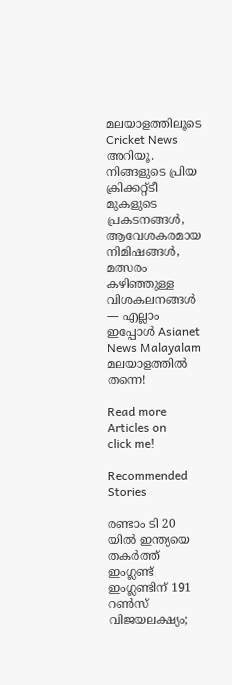മലയാളത്തിലൂടെ  Cricket News അറിയൂ.  നിങ്ങളുടെ പ്രിയ ക്രിക്കറ്റ്ടീ മുകളുടെ പ്രകടനങ്ങൾ, ആവേശകരമായ നിമിഷങ്ങൾ, മത്സരം കഴിഞ്ഞുള്ള വിശകലനങ്ങൾ — എല്ലാം ഇപ്പോൾ Asianet News Malayalam മലയാളത്തിൽ തന്നെ!

Read more Articles on
click me!

Recommended Stories

രണ്ടാം ടി 20 യിൽ ഇന്ത്യയെ തകർത്ത് ഇംഗ്ലണ്ട്
ഇംഗ്ലണ്ടിന് 191 റൺസ് വിജയലക്ഷ്യം;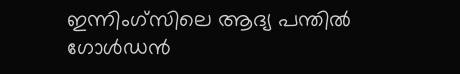ഇന്നിംഗ്‌സിലെ ആദ്യ പന്തിൽ ഗോൾഡൻ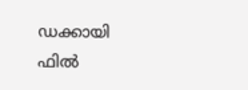ഡക്കായി ഫിൽ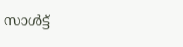സാൾട്ട്